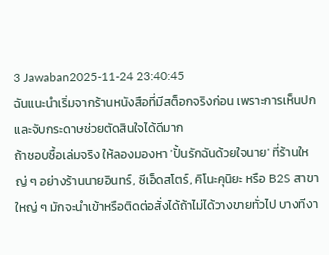3 Jawaban2025-11-24 23:40:45
ฉันแนะนำเริ่มจากร้านหนังสือที่มีสต็อกจริงก่อน เพราะการเห็นปกและจับกระดาษช่วยตัดสินใจได้ดีมาก
ถ้าชอบซื้อเล่มจริง ให้ลองมองหา 'ปั้นรักฉันด้วยใจนาย' ที่ร้านใหญ่ ๆ อย่างร้านนายอินทร์, ซีเอ็ดสโตร์, คิโนะคุนิยะ หรือ B2S สาขาใหญ่ ๆ มักจะนำเข้าหรือติดต่อสั่งได้ถ้าไม่ได้วางขายทั่วไป บางทีงา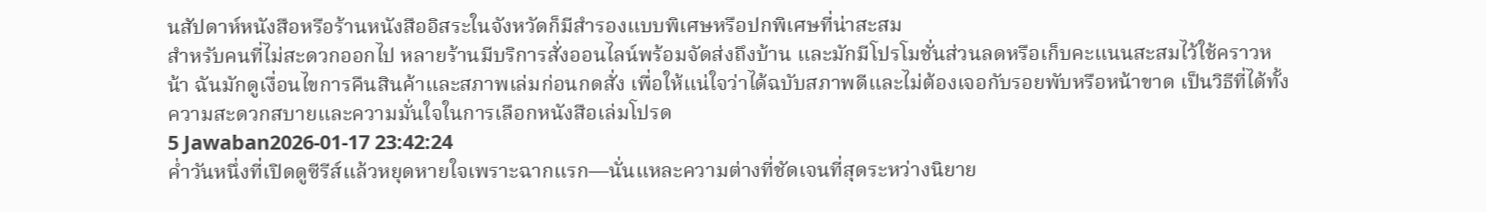นสัปดาห์หนังสือหรือร้านหนังสืออิสระในจังหวัดก็มีสำรองแบบพิเศษหรือปกพิเศษที่น่าสะสม
สำหรับคนที่ไม่สะดวกออกไป หลายร้านมีบริการสั่งออนไลน์พร้อมจัดส่งถึงบ้าน และมักมีโปรโมชั่นส่วนลดหรือเก็บคะแนนสะสมไว้ใช้คราวหน้า ฉันมักดูเงื่อนไขการคืนสินค้าและสภาพเล่มก่อนกดสั่ง เพื่อให้แน่ใจว่าได้ฉบับสภาพดีและไม่ต้องเจอกับรอยพับหรือหน้าขาด เป็นวิธีที่ได้ทั้งความสะดวกสบายและความมั่นใจในการเลือกหนังสือเล่มโปรด
5 Jawaban2026-01-17 23:42:24
ค่ำวันหนึ่งที่เปิดดูซีรีส์แล้วหยุดหายใจเพราะฉากแรก—นั่นแหละความต่างที่ชัดเจนที่สุดระหว่างนิยาย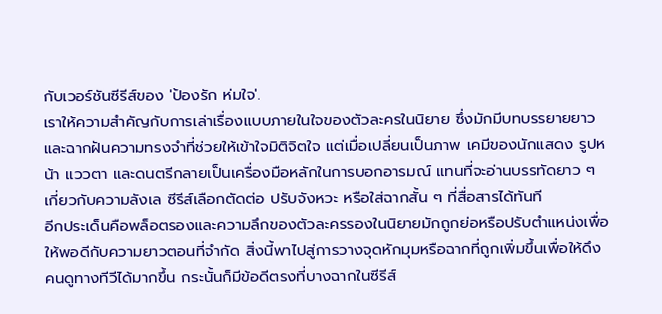กับเวอร์ชันซีรีส์ของ 'ป้องรัก ห่มใจ'.
เราให้ความสำคัญกับการเล่าเรื่องแบบภายในใจของตัวละครในนิยาย ซึ่งมักมีบทบรรยายยาวและฉากฝันความทรงจำที่ช่วยให้เข้าใจมิติจิตใจ แต่เมื่อเปลี่ยนเป็นภาพ เคมีของนักแสดง รูปหน้า แววตา และดนตรีกลายเป็นเครื่องมือหลักในการบอกอารมณ์ แทนที่จะอ่านบรรทัดยาว ๆ เกี่ยวกับความลังเล ซีรีส์เลือกตัดต่อ ปรับจังหวะ หรือใส่ฉากสั้น ๆ ที่สื่อสารได้ทันที
อีกประเด็นคือพล็อตรองและความลึกของตัวละครรองในนิยายมักถูกย่อหรือปรับตำแหน่งเพื่อให้พอดีกับความยาวตอนที่จำกัด สิ่งนี้พาไปสู่การวางจุดหักมุมหรือฉากที่ถูกเพิ่มขึ้นเพื่อให้ดึงคนดูทางทีวีได้มากขึ้น กระนั้นก็มีข้อดีตรงที่บางฉากในซีรีส์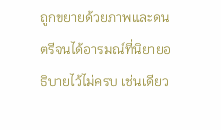ถูกขยายด้วยภาพและดนตรีจนได้อารมณ์ที่นิยายอธิบายไว้ไม่ครบ เช่นเดียว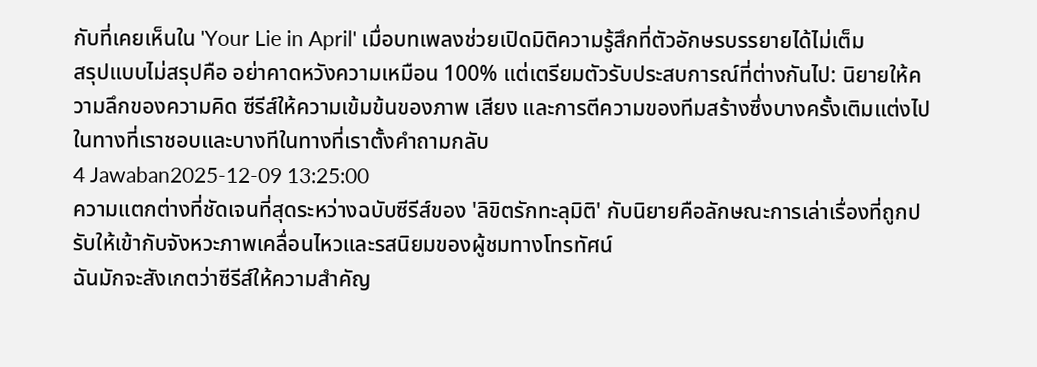กับที่เคยเห็นใน 'Your Lie in April' เมื่อบทเพลงช่วยเปิดมิติความรู้สึกที่ตัวอักษรบรรยายได้ไม่เต็ม
สรุปแบบไม่สรุปคือ อย่าคาดหวังความเหมือน 100% แต่เตรียมตัวรับประสบการณ์ที่ต่างกันไป: นิยายให้ความลึกของความคิด ซีรีส์ให้ความเข้มข้นของภาพ เสียง และการตีความของทีมสร้างซึ่งบางครั้งเติมแต่งไปในทางที่เราชอบและบางทีในทางที่เราตั้งคำถามกลับ
4 Jawaban2025-12-09 13:25:00
ความแตกต่างที่ชัดเจนที่สุดระหว่างฉบับซีรีส์ของ 'ลิขิตรักทะลุมิติ' กับนิยายคือลักษณะการเล่าเรื่องที่ถูกปรับให้เข้ากับจังหวะภาพเคลื่อนไหวและรสนิยมของผู้ชมทางโทรทัศน์
ฉันมักจะสังเกตว่าซีรีส์ให้ความสำคัญ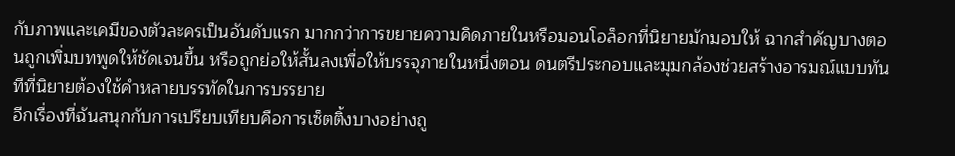กับภาพและเคมีของตัวละครเป็นอันดับแรก มากกว่าการขยายความคิดภายในหรือมอนโอล็อกที่นิยายมักมอบให้ ฉากสำคัญบางตอนถูกเพิ่มบทพูดให้ชัดเจนขึ้น หรือถูกย่อให้สั้นลงเพื่อให้บรรจุภายในหนึ่งตอน ดนตรีประกอบและมุมกล้องช่วยสร้างอารมณ์แบบทันทีที่นิยายต้องใช้คำหลายบรรทัดในการบรรยาย
อีกเรื่องที่ฉันสนุกกับการเปรียบเทียบคือการเซ็ตติ้งบางอย่างถู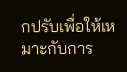กปรับเพื่อให้เหมาะกับการ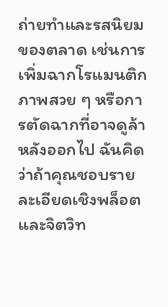ถ่ายทำและรสนิยมของตลาด เช่นการเพิ่มฉากโรแมนติกภาพสวย ๆ หรือการตัดฉากที่อาจดูล้าหลังออกไป ฉันคิดว่าถ้าคุณชอบรายละเอียดเชิงพล็อตและจิตวิท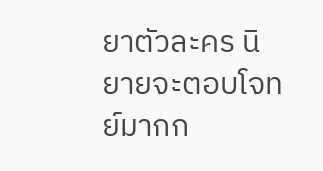ยาตัวละคร นิยายจะตอบโจทย์มากก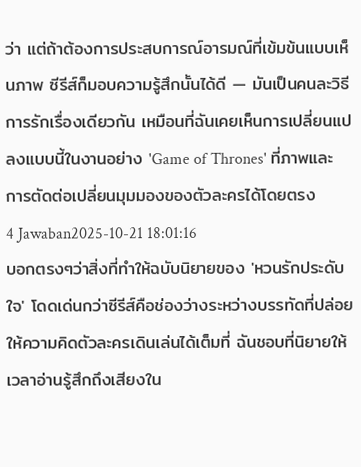ว่า แต่ถ้าต้องการประสบการณ์อารมณ์ที่เข้มข้นแบบเห็นภาพ ซีรีส์ก็มอบความรู้สึกนั้นได้ดี — มันเป็นคนละวิธีการรักเรื่องเดียวกัน เหมือนที่ฉันเคยเห็นการเปลี่ยนแปลงแบบนี้ในงานอย่าง 'Game of Thrones' ที่ภาพและการตัดต่อเปลี่ยนมุมมองของตัวละครได้โดยตรง
4 Jawaban2025-10-21 18:01:16
บอกตรงๆว่าสิ่งที่ทำให้ฉบับนิยายของ 'หวนรักประดับใจ' โดดเด่นกว่าซีรีส์คือช่องว่างระหว่างบรรทัดที่ปล่อยให้ความคิดตัวละครเดินเล่นได้เต็มที่ ฉันชอบที่นิยายให้เวลาอ่านรู้สึกถึงเสียงใน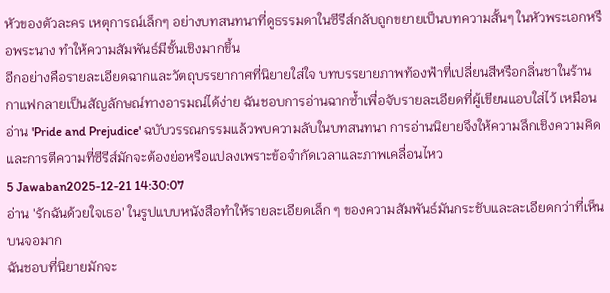หัวของตัวละคร เหตุการณ์เล็กๆ อย่างบทสนทนาที่ดูธรรมดาในซีรีส์กลับถูกขยายเป็นบทความสั้นๆ ในหัวพระเอกหรือพระนาง ทำให้ความสัมพันธ์มีชั้นเชิงมากขึ้น
อีกอย่างคือรายละเอียดฉากและวัตถุบรรยากาศที่นิยายใส่ใจ บทบรรยายภาพท้องฟ้าที่เปลี่ยนสีหรือกลิ่นชาในร้านกาแฟกลายเป็นสัญลักษณ์ทางอารมณ์ได้ง่าย ฉันชอบการอ่านฉากซ้ำเพื่อจับรายละเอียดที่ผู้เขียนแอบใส่ไว้ เหมือนอ่าน 'Pride and Prejudice' ฉบับวรรณกรรมแล้วพบความลับในบทสนทนา การอ่านนิยายจึงให้ความลึกเชิงความคิดและการตีความที่ซีรีส์มักจะต้องย่อหรือแปลงเพราะข้อจำกัดเวลาและภาพเคลื่อนไหว
5 Jawaban2025-12-21 14:30:07
อ่าน 'รักฉันด้วยใจเธอ' ในรูปแบบหนังสือทำให้รายละเอียดเล็ก ๆ ของความสัมพันธ์มันกระชับและละเอียดกว่าที่เห็นบนจอมาก
ฉันชอบที่นิยายมักจะ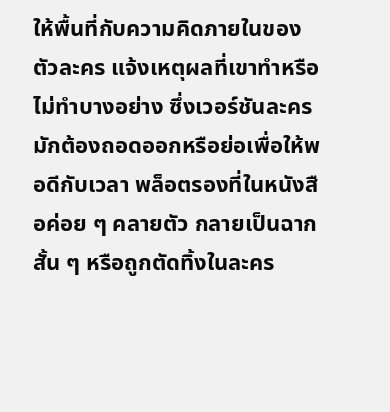ให้พื้นที่กับความคิดภายในของตัวละคร แจ้งเหตุผลที่เขาทำหรือไม่ทำบางอย่าง ซึ่งเวอร์ชันละครมักต้องถอดออกหรือย่อเพื่อให้พอดีกับเวลา พล็อตรองที่ในหนังสือค่อย ๆ คลายตัว กลายเป็นฉากสั้น ๆ หรือถูกตัดทิ้งในละคร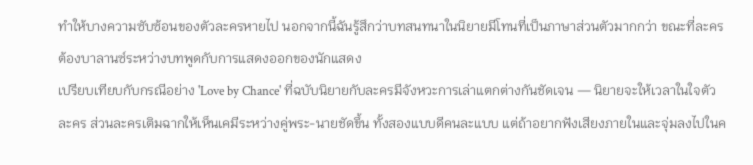ทำให้บางความซับซ้อนของตัวละครหายไป นอกจากนี้ฉันรู้สึกว่าบทสนทนาในนิยายมีโทนที่เป็นภาษาส่วนตัวมากกว่า ขณะที่ละครต้องบาลานซ์ระหว่างบทพูดกับการแสดงออกของนักแสดง
เปรียบเทียบกับกรณีอย่าง 'Love by Chance' ที่ฉบับนิยายกับละครมีจังหวะการเล่าแตกต่างกันชัดเจน — นิยายจะให้เวลาในใจตัวละคร ส่วนละครเติมฉากให้เห็นเคมีระหว่างคู่พระ-นายชัดขึ้น ทั้งสองแบบดีคนละแบบ แต่ถ้าอยากฟังเสียงภายในและจุ่มลงไปในค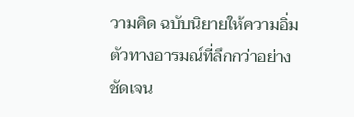วามคิด ฉบับนิยายให้ความอิ่มตัวทางอารมณ์ที่ลึกกว่าอย่างชัดเจน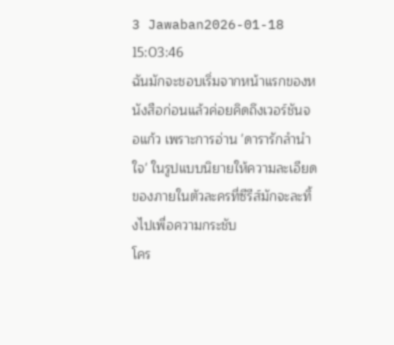3 Jawaban2026-01-18 15:03:46
ฉันมักจะชอบเริ่มจากหน้าแรกของหนังสือก่อนแล้วค่อยคิดถึงเวอร์ชันจอแก้ว เพราะการอ่าน 'ดารารักลํานําใจ' ในรูปแบบนิยายให้ความละเอียดของภายในตัวละครที่ซีรีส์มักจะละทิ้งไปเพื่อความกระชับ
โคร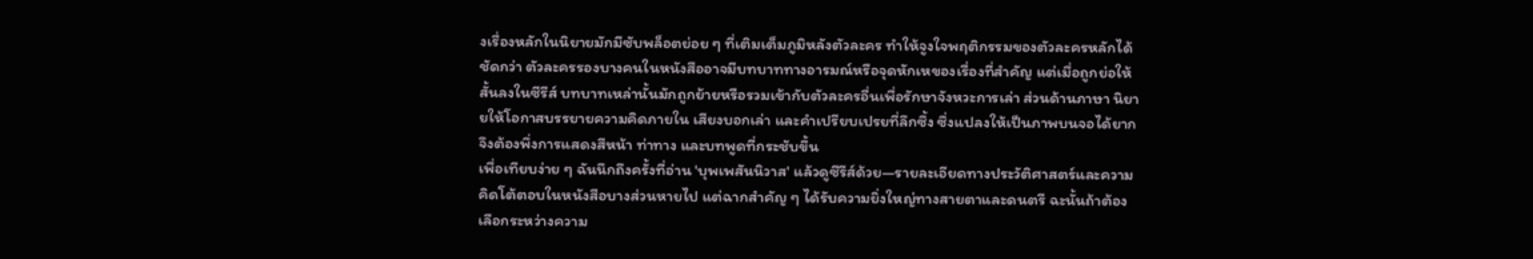งเรื่องหลักในนิยายมักมีซับพล็อตย่อย ๆ ที่เติมเต็มภูมิหลังตัวละคร ทำให้จูงใจพฤติกรรมของตัวละครหลักได้ชัดกว่า ตัวละครรองบางคนในหนังสืออาจมีบทบาททางอารมณ์หรือจุดหักเหของเรื่องที่สำคัญ แต่เมื่อถูกย่อให้สั้นลงในซีรีส์ บทบาทเหล่านั้นมักถูกย้ายหรือรวมเข้ากับตัวละครอื่นเพื่อรักษาจังหวะการเล่า ส่วนด้านภาษา นิยายให้โอกาสบรรยายความคิดภายใน เสียงบอกเล่า และคำเปรียบเปรยที่ลึกซึ้ง ซึ่งแปลงให้เป็นภาพบนจอได้ยาก จึงต้องพึ่งการแสดงสีหน้า ท่าทาง และบทพูดที่กระชับขึ้น
เพื่อเทียบง่าย ๆ ฉันนึกถึงครั้งที่อ่าน 'บุพเพสันนิวาส' แล้วดูซีรีส์ด้วย—รายละเอียดทางประวัติศาสตร์และความคิดโต้ตอบในหนังสือบางส่วนหายไป แต่ฉากสำคัญ ๆ ได้รับความยิ่งใหญ่ทางสายตาและดนตรี ฉะนั้นถ้าต้องเลือกระหว่างความ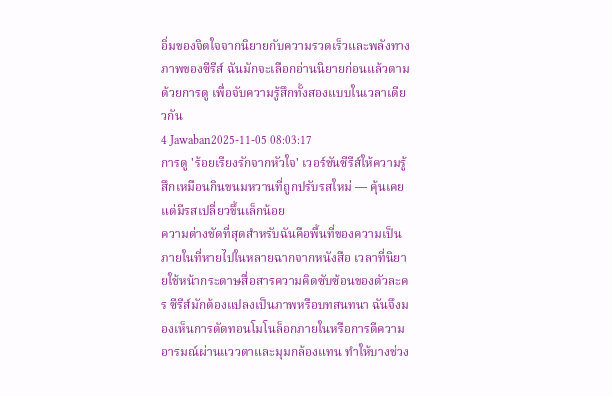อิ่มของจิตใจจากนิยายกับความรวดเร็วและพลังทางภาพของซีรีส์ ฉันมักจะเลือกอ่านนิยายก่อนแล้วตามด้วยการดู เพื่อจับความรู้สึกทั้งสองแบบในเวลาเดียวกัน
4 Jawaban2025-11-05 08:03:17
การดู 'ร้อยเรียงรักจากหัวใจ' เวอร์ชันซีรีส์ให้ความรู้สึกเหมือนกินขนมหวานที่ถูกปรับรสใหม่ — คุ้นเคยแต่มีรสเปลี่ยวขึ้นเล็กน้อย
ความต่างชัดที่สุดสำหรับฉันคือพื้นที่ของความเป็นภายในที่หายไปในหลายฉากจากหนังสือ เวลาที่นิยายใช้หน้ากระดาษสื่อสารความคิดซับซ้อนของตัวละคร ซีรีส์มักต้องแปลงเป็นภาพหรือบทสนทนา ฉันจึงมองเห็นการตัดทอนโมโนล็อกภายในหรือการตีความอารมณ์ผ่านแววตาและมุมกล้องแทน ทำให้บางช่วง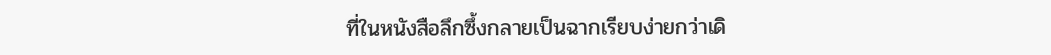ที่ในหนังสือลึกซึ้งกลายเป็นฉากเรียบง่ายกว่าเดิ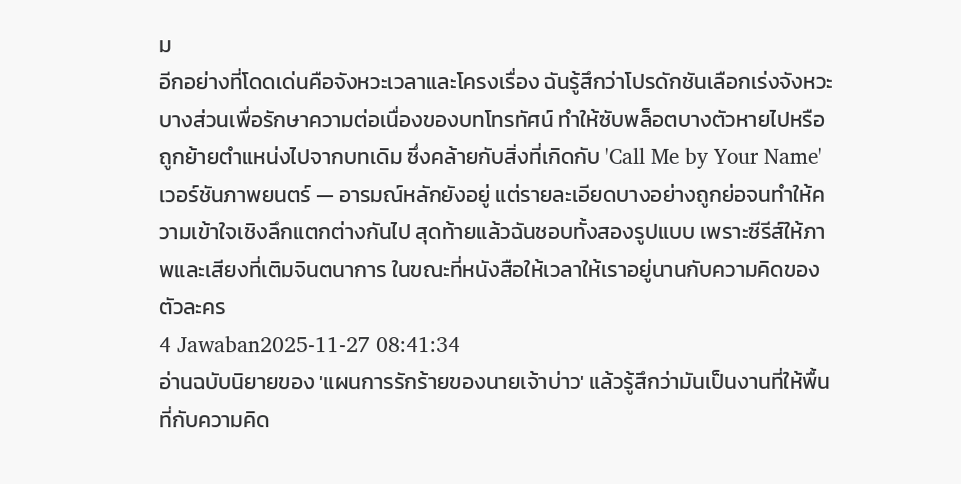ม
อีกอย่างที่โดดเด่นคือจังหวะเวลาและโครงเรื่อง ฉันรู้สึกว่าโปรดักชันเลือกเร่งจังหวะบางส่วนเพื่อรักษาความต่อเนื่องของบทโทรทัศน์ ทำให้ซับพล็อตบางตัวหายไปหรือถูกย้ายตำแหน่งไปจากบทเดิม ซึ่งคล้ายกับสิ่งที่เกิดกับ 'Call Me by Your Name' เวอร์ชันภาพยนตร์ — อารมณ์หลักยังอยู่ แต่รายละเอียดบางอย่างถูกย่อจนทำให้ความเข้าใจเชิงลึกแตกต่างกันไป สุดท้ายแล้วฉันชอบทั้งสองรูปแบบ เพราะซีรีส์ให้ภาพและเสียงที่เติมจินตนาการ ในขณะที่หนังสือให้เวลาให้เราอยู่นานกับความคิดของตัวละคร
4 Jawaban2025-11-27 08:41:34
อ่านฉบับนิยายของ 'แผนการรักร้ายของนายเจ้าบ่าว' แล้วรู้สึกว่ามันเป็นงานที่ให้พื้นที่กับความคิด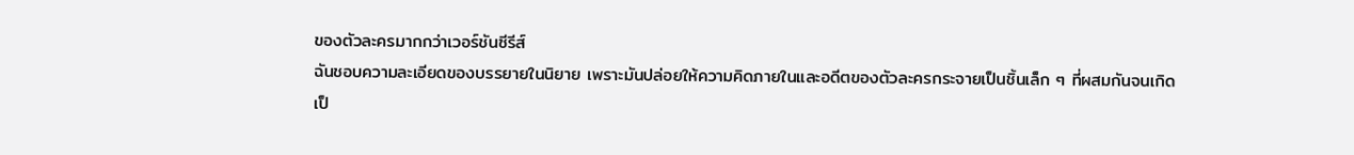ของตัวละครมากกว่าเวอร์ชันซีรีส์
ฉันชอบความละเอียดของบรรยายในนิยาย เพราะมันปล่อยให้ความคิดภายในและอดีตของตัวละครกระจายเป็นชิ้นเล็ก ๆ ที่ผสมกันจนเกิดเป็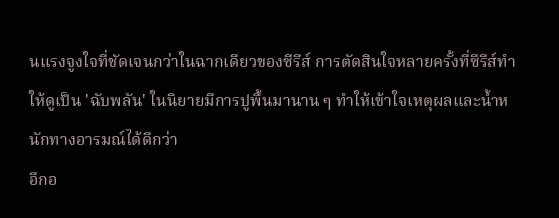นแรงจูงใจที่ชัดเจนกว่าในฉากเดียวของซีรีส์ การตัดสินใจหลายครั้งที่ซีรีส์ทำให้ดูเป็น 'ฉับพลัน' ในนิยายมีการปูพื้นมานาน ๆ ทำให้เข้าใจเหตุผลและน้ำหนักทางอารมณ์ได้ดีกว่า
อีกอ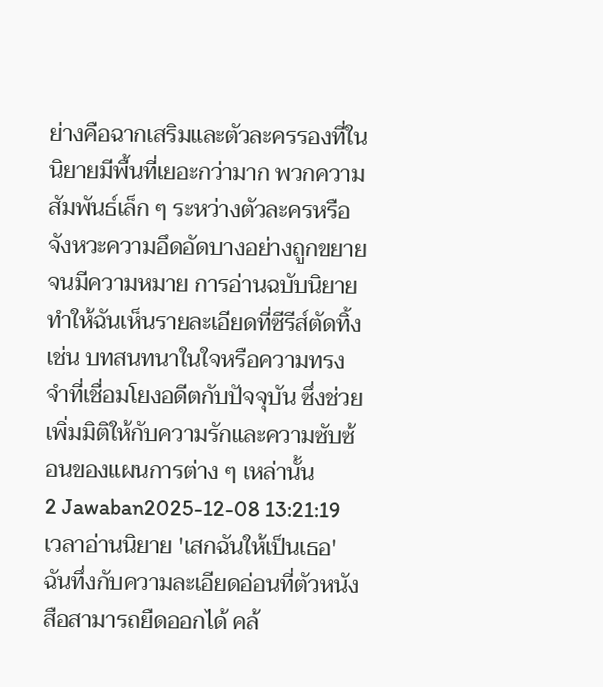ย่างคือฉากเสริมและตัวละครรองที่ในนิยายมีพื้นที่เยอะกว่ามาก พวกความสัมพันธ์เล็ก ๆ ระหว่างตัวละครหรือจังหวะความอึดอัดบางอย่างถูกขยายจนมีความหมาย การอ่านฉบับนิยายทำให้ฉันเห็นรายละเอียดที่ซีรีส์ตัดทิ้ง เช่น บทสนทนาในใจหรือความทรงจำที่เชื่อมโยงอดีตกับปัจจุบัน ซึ่งช่วยเพิ่มมิติให้กับความรักและความซับซ้อนของแผนการต่าง ๆ เหล่านั้น
2 Jawaban2025-12-08 13:21:19
เวลาอ่านนิยาย 'เสกฉันให้เป็นเธอ' ฉันทึ่งกับความละเอียดอ่อนที่ตัวหนังสือสามารถยืดออกได้ คล้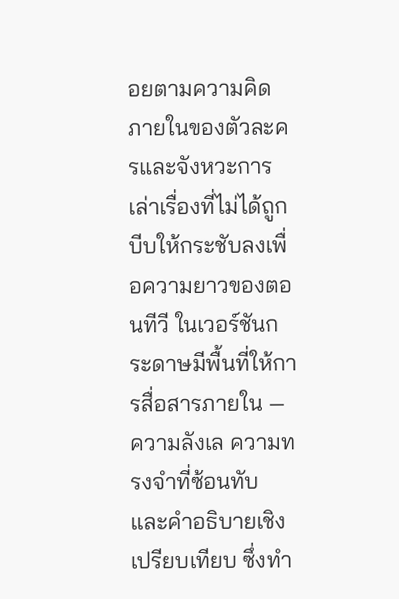อยตามความคิดภายในของตัวละครและจังหวะการเล่าเรื่องที่ไม่ได้ถูกบีบให้กระชับลงเพื่อความยาวของตอนทีวี ในเวอร์ชันกระดาษมีพื้นที่ให้การสื่อสารภายใน — ความลังเล ความทรงจำที่ซ้อนทับ และคำอธิบายเชิงเปรียบเทียบ ซึ่งทำ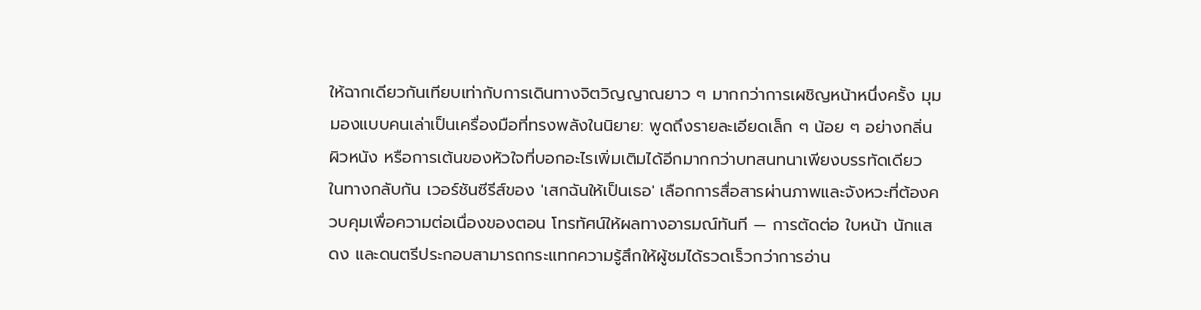ให้ฉากเดียวกันเทียบเท่ากับการเดินทางจิตวิญญาณยาว ๆ มากกว่าการเผชิญหน้าหนึ่งครั้ง มุมมองแบบคนเล่าเป็นเครื่องมือที่ทรงพลังในนิยาย: พูดถึงรายละเอียดเล็ก ๆ น้อย ๆ อย่างกลิ่น ผิวหนัง หรือการเต้นของหัวใจที่บอกอะไรเพิ่มเติมได้อีกมากกว่าบทสนทนาเพียงบรรทัดเดียว
ในทางกลับกัน เวอร์ชันซีรีส์ของ 'เสกฉันให้เป็นเธอ' เลือกการสื่อสารผ่านภาพและจังหวะที่ต้องควบคุมเพื่อความต่อเนื่องของตอน โทรทัศน์ให้ผลทางอารมณ์ทันที — การตัดต่อ ใบหน้า นักแสดง และดนตรีประกอบสามารถกระแทกความรู้สึกให้ผู้ชมได้รวดเร็วกว่าการอ่าน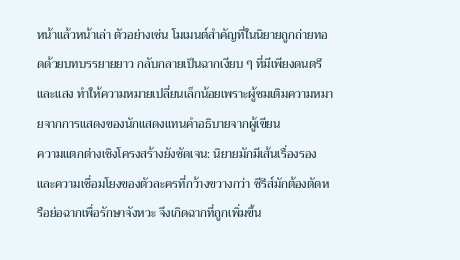หน้าแล้วหน้าเล่า ตัวอย่างเช่น โมเมนต์สำคัญที่ในนิยายถูกถ่ายทอดด้วยบทบรรยายยาว กลับกลายเป็นฉากเงียบ ๆ ที่มีเพียงดนตรีและแสง ทำให้ความหมายเปลี่ยนเล็กน้อยเพราะผู้ชมเติมความหมายจากการแสดงของนักแสดงแทนคำอธิบายจากผู้เขียน
ความแตกต่างเชิงโครงสร้างยังชัดเจน: นิยายมักมีเส้นเรื่องรองและความเชื่อมโยงของตัวละครที่กว้างขวางกว่า ซีรีส์มักต้องตัดหรือย่อฉากเพื่อรักษาจังหวะ จึงเกิดฉากที่ถูกเพิ่มขึ้น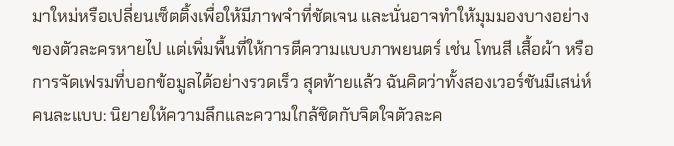มาใหม่หรือเปลี่ยนเซ็ตติ้งเพื่อให้มีภาพจำที่ชัดเจน และนั่นอาจทำให้มุมมองบางอย่างของตัวละครหายไป แต่เพิ่มพื้นที่ให้การตีความแบบภาพยนตร์ เช่น โทนสี เสื้อผ้า หรือการจัดเฟรมที่บอกข้อมูลได้อย่างรวดเร็ว สุดท้ายแล้ว ฉันคิดว่าทั้งสองเวอร์ชันมีเสน่ห์คนละแบบ: นิยายให้ความลึกและความใกล้ชิดกับจิตใจตัวละค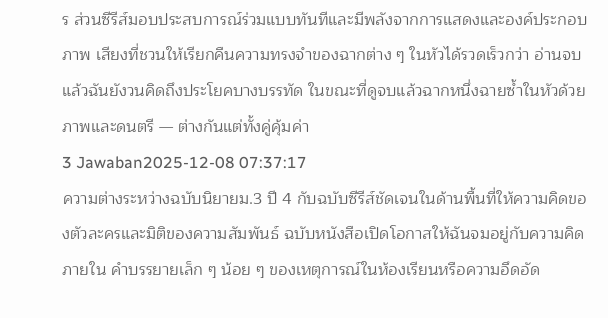ร ส่วนซีรีส์มอบประสบการณ์ร่วมแบบทันทีและมีพลังจากการแสดงและองค์ประกอบภาพ เสียงที่ชวนให้เรียกคืนความทรงจำของฉากต่าง ๆ ในหัวได้รวดเร็วกว่า อ่านจบแล้วฉันยังวนคิดถึงประโยคบางบรรทัด ในขณะที่ดูจบแล้วฉากหนึ่งฉายซ้ำในหัวด้วยภาพและดนตรี — ต่างกันแต่ทั้งคู่คุ้มค่า
3 Jawaban2025-12-08 07:37:17
ความต่างระหว่างฉบับนิยายม.3 ปี 4 กับฉบับซีรีส์ชัดเจนในด้านพื้นที่ให้ความคิดของตัวละครและมิติของความสัมพันธ์ ฉบับหนังสือเปิดโอกาสให้ฉันจมอยู่กับความคิดภายใน คำบรรยายเล็ก ๆ น้อย ๆ ของเหตุการณ์ในห้องเรียนหรือความอึดอัด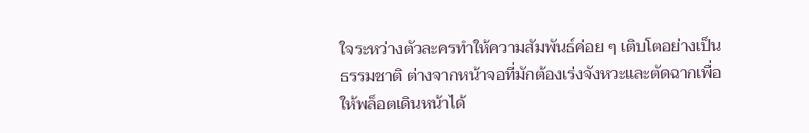ใจระหว่างตัวละครทำให้ความสัมพันธ์ค่อย ๆ เติบโตอย่างเป็นธรรมชาติ ต่างจากหน้าจอที่มักต้องเร่งจังหวะและตัดฉากเพื่อให้พล็อตเดินหน้าได้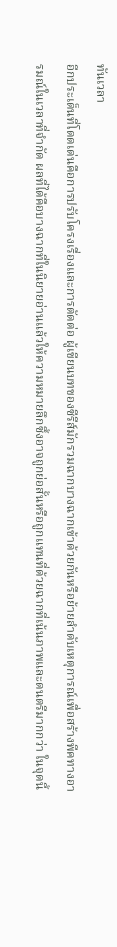ทันเวลา
อีกประเด็นที่โดดเด่นคือการปรับโครงเรื่องและการตัดต่อ ผู้เขียนบทของซีรีส์มักรวมฉากบางฉากเข้าด้วยกันหรือย้ายลำดับเหตุการณ์เพื่อสร้างพีคทางอารมณ์ในเวลาที่จำกัด ผลที่ได้คือบางฉากที่ในนิยายอ่านแล้วให้ความหมายลึกซึ้งอาจถูกย่อสั้นหรือถูกแทนที่ด้วยฉากที่เน้นภาพและดนตรีมากกว่า ในจุดนี้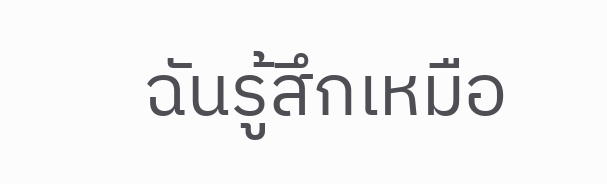ฉันรู้สึกเหมือ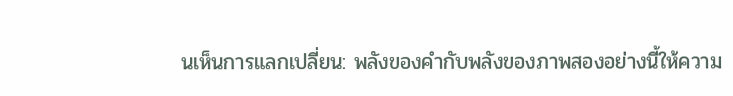นเห็นการแลกเปลี่ยน: พลังของคำกับพลังของภาพสองอย่างนี้ให้ความ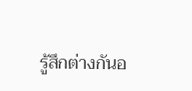รู้สึกต่างกันอ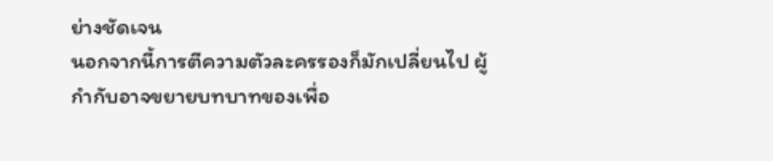ย่างชัดเจน
นอกจากนี้การตีความตัวละครรองก็มักเปลี่ยนไป ผู้กำกับอาจขยายบทบาทของเพื่อ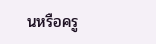นหรือครู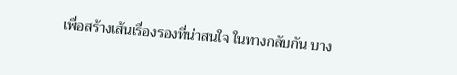เพื่อสร้างเส้นเรื่องรองที่น่าสนใจ ในทางกลับกัน บาง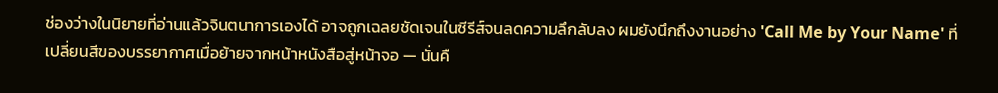ช่องว่างในนิยายที่อ่านแล้วจินตนาการเองได้ อาจถูกเฉลยชัดเจนในซีรีส์จนลดความลึกลับลง ผมยังนึกถึงงานอย่าง 'Call Me by Your Name' ที่เปลี่ยนสีของบรรยากาศเมื่อย้ายจากหน้าหนังสือสู่หน้าจอ — นั่นคื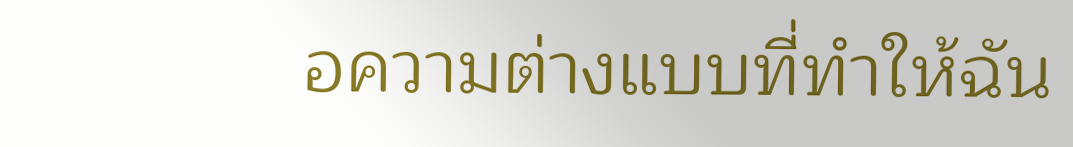อความต่างแบบที่ทำให้ฉัน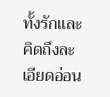ทั้งรักและคิดถึงละเอียดอ่อน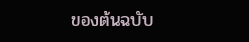ของต้นฉบับ